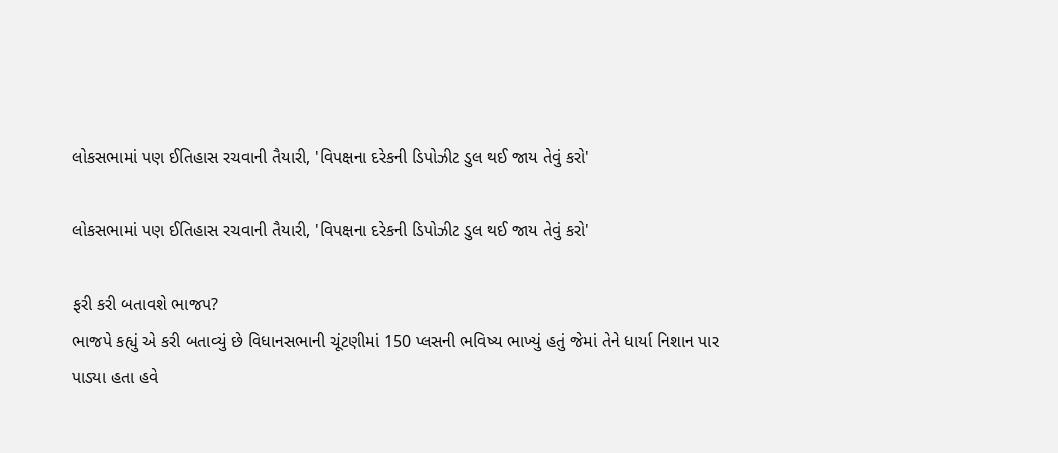લોકસભામાં પણ ઈતિહાસ રચવાની તૈયારી, 'વિપક્ષના દરેકની ડિપોઝીટ ડુલ થઈ જાય તેવું કરો'

લોકસભામાં પણ ઈતિહાસ રચવાની તૈયારી, 'વિપક્ષના દરેકની ડિપોઝીટ ડુલ થઈ જાય તેવું કરો'

ફરી કરી બતાવશે ભાજપ?
ભાજપે કહ્યું એ કરી બતાવ્યું છે વિધાનસભાની ચૂંટણીમાં 150 પ્લસની ભવિષ્ય ભાખ્યું હતું જેમાં તેને ધાર્યા નિશાન પાર પાડ્યા હતા હવે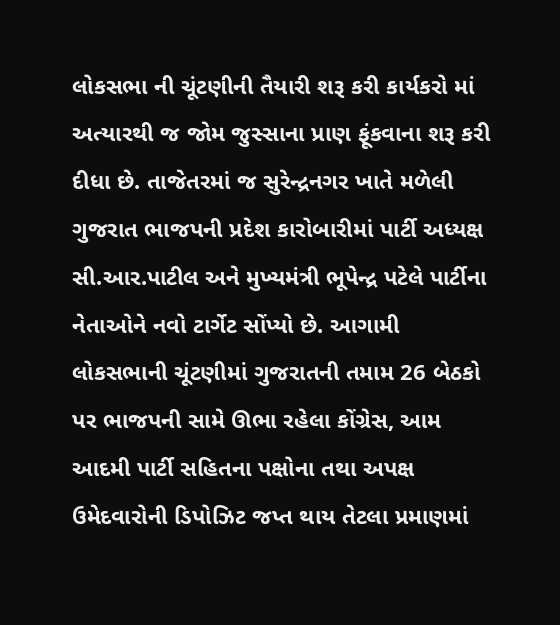લોકસભા ની ચૂંટણીની તૈયારી શરૂ કરી કાર્યકરો માં અત્યારથી જ જોમ જુસ્સાના પ્રાણ ફૂંકવાના શરૂ કરી દીધા છે. તાજેતરમાં જ સુરેન્દ્રનગર ખાતે મળેલી ગુજરાત ભાજપની પ્રદેશ કારોબારીમાં પાર્ટી અધ્યક્ષ સી.આર.પાટીલ અને મુખ્યમંત્રી ભૂપેન્દ્ર પટેલે પાર્ટીના નેતાઓને નવો ટાર્ગેટ સોંપ્યો છે. આગામી લોકસભાની ચૂંટણીમાં ગુજરાતની તમામ 26 બેઠકો પર ભાજપની સામે ઊભા રહેલા કોંગ્રેસ, આમ આદમી પાર્ટી સહિતના પક્ષોના તથા અપક્ષ ઉમેદવારોની ડિપોઝિટ જપ્ત થાય તેટલા પ્રમાણમાં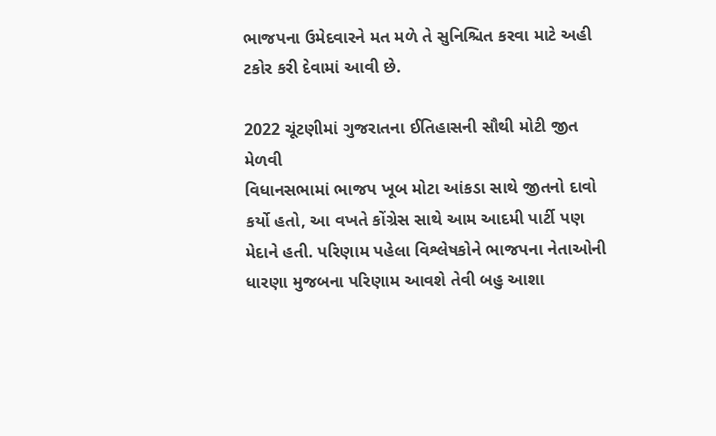ભાજપના ઉમેદવારને મત મળે તે સુનિશ્ચિત કરવા માટે અહી ટકોર કરી દેવામાં આવી છે.

2022 ચૂંટણીમાં ગુજરાતના ઈતિહાસની સૌથી મોટી જીત મેળવી
વિધાનસભામાં ભાજપ ખૂબ મોટા આંકડા સાથે જીતનો દાવો કર્યો હતો, આ વખતે કોંગ્રેસ સાથે આમ આદમી પાર્ટી પણ મેદાને હતી. પરિણામ પહેલા વિશ્લેષકોને ભાજપના નેતાઓની ધારણા મુજબના પરિણામ આવશે તેવી બહુ આશા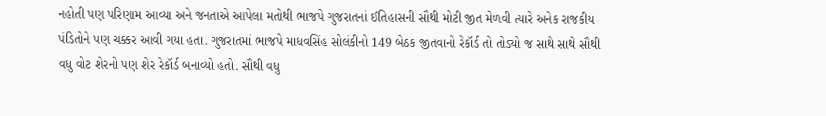નહોતી પણ પરિણામ આવ્યા અને જનતાએ આપેલા મતોથી ભાજપે ગુજરાતનાં ઈતિહાસની સૌથી મોટી જીત મેળવી ત્યારે અનેક રાજકીય પંડિતોને પણ ચક્કર આવી ગયા હતા. ગુજરાતમાં ભાજપે માધવસિંહ સોલંકીનો 149 બેઠક જીતવાનો રેકૉર્ડ તો તોડ્યો જ સાથે સાથે સૌથી વધુ વોટ શેરનો પણ શેર રેકૉર્ડ બનાવ્યો હતો. સૌથી વધુ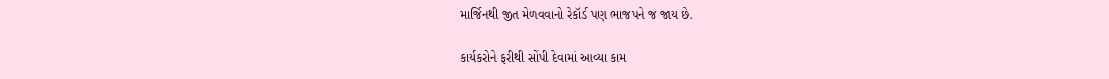માર્જિનથી જીત મેળવવાનો રેકૉર્ડ પણ ભાજપને જ જાય છે.

કાર્યકરોને ફરીથી સોંપી દેવામાં આવ્યા કામ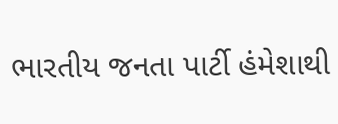ભારતીય જનતા પાર્ટી હંમેશાથી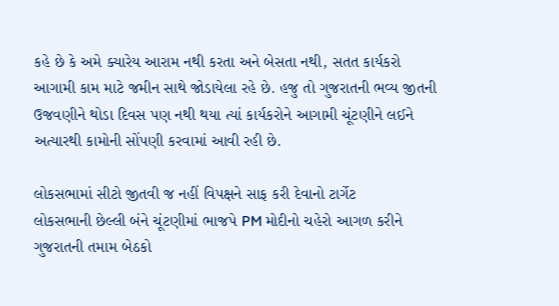કહે છે કે અમે ક્યારેય આરામ નથી કરતા અને બેસતા નથી, સતત કાર્યકરો આગામી કામ માટે જમીન સાથે જોડાયેલા રહે છે. હજુ તો ગુજરાતની ભવ્ય જીતની ઉજવણીને થોડા દિવસ પણ નથી થયા ત્યાં કાર્યકરોને આગામી ચૂંટણીને લઈને અત્યારથી કામોની સોંપણી કરવામાં આવી રહી છે.

લોકસભામાં સીટો જીતવી જ નહીં વિપક્ષને સાફ કરી દેવાનો ટાર્ગેટ
લોકસભાની છેલ્લી બંને ચૂંટણીમાં ભાજપે PM મોદીનો ચહેરો આગળ કરીને ગુજરાતની તમામ બેઠકો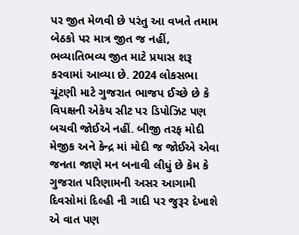પર જીત મેળવી છે પરંતુ આ વખતે તમામ બેઠકો પર માત્ર જીત જ નહીં, ભવ્યાતિભવ્ય જીત માટે પ્રયાસ શરૂ કરવામાં આવ્યા છે. 2024 લોકસભા ચૂંટણી માટે ગુજરાત ભાજપ ઈચ્છે છે કે વિપક્ષની એકેય સીટ પર ડિપોઝિટ પણ બચવી જોઈએ નહીં. બીજી તરફ મોદી મેજીક અને કેન્દ્ર માં મોદી જ જોઈએ એવા જનતા જાણે મન બનાવી લીધું છે કેમ કે ગુજરાત પરિણામની અસર આગામી દિવસોમાં દિલ્હી ની ગાદી પર જુરૂર દેખાશે એ વાત પણ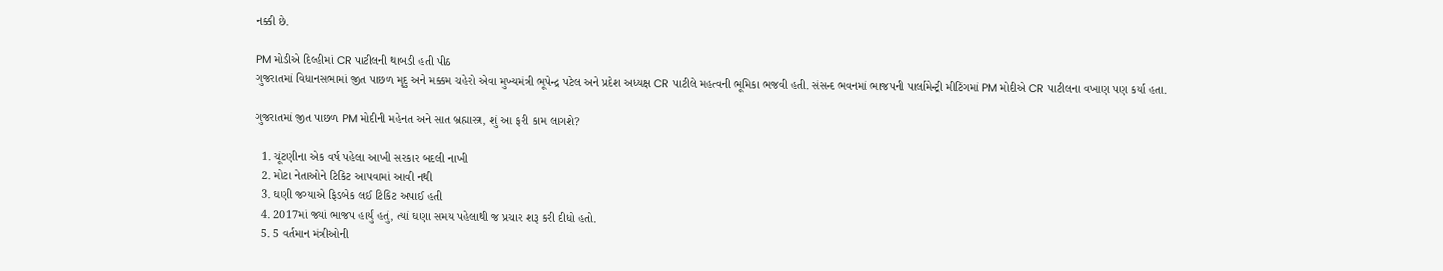નક્કી છે.

PM મોડીએ દિલ્હીમાં CR પાટીલની થાબડી હતી પીઠ
ગુજરાતમાં વિધાનસભામાં જીત પાછળ મૃદુ અને મક્કમ ચહેરો એવા મુખ્યમંત્રી ભૂપેન્દ્ર પટેલ અને પ્રદેશ અધ્યક્ષ CR પાટીલે મહત્વની ભૂમિકા ભજવી હતી. સંસન્દ ભવનમાં ભાજપની પાર્લામેન્ટ્રી મીટિંગમાં PM મોદીએ CR પાટીલના વખાણ પણ કર્યા હતા.

ગુજરાતમાં જીત પાછળ PM મોદીની મહેનત અને સાત બ્રહ્માસ્ત્ર, શું આ ફરી કામ લાગશે?

  1. ચૂંટણીના એક વર્ષ પહેલા આખી સરકાર બદલી નાખી
  2. મોટા નેતાઓને ટિકિટ આપવામાં આવી નથી
  3. ઘણી જગ્યાએ ફિડબેક લઈ ટિકિટ અપાઈ હતી
  4. 2017માં જ્યાં ભાજપ હાર્યું હતું, ત્યાં ઘણા સમય પહેલાથી જ પ્રચાર શરૂ કરી દીધો હતો.
  5. 5 વર્તમાન મંત્રીઓની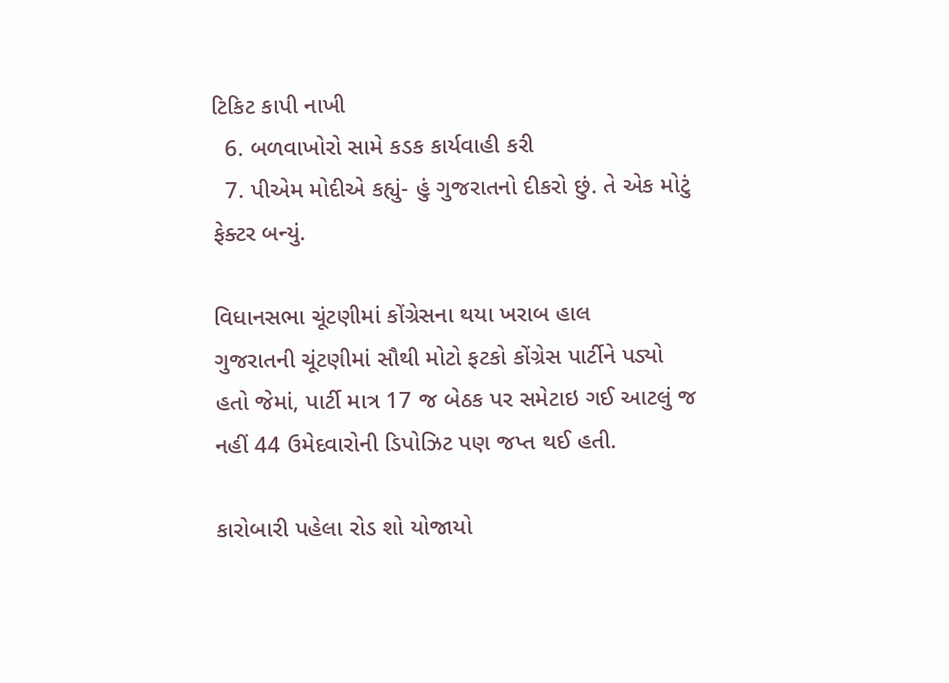ટિકિટ કાપી નાખી
  6. બળવાખોરો સામે કડક કાર્યવાહી કરી
  7. પીએમ મોદીએ કહ્યું- હું ગુજરાતનો દીકરો છું. તે એક મોટું ફેક્ટર બન્યું.

વિધાનસભા ચૂંટણીમાં કોંગ્રેસના થયા ખરાબ હાલ
ગુજરાતની ચૂંટણીમાં સૌથી મોટો ફટકો કોંગ્રેસ પાર્ટીને પડ્યો હતો જેમાં, પાર્ટી માત્ર 17 જ બેઠક પર સમેટાઇ ગઈ આટલું જ નહીં 44 ઉમેદવારોની ડિપોઝિટ પણ જપ્ત થઈ હતી.

કારોબારી પહેલા રોડ શો યોજાયો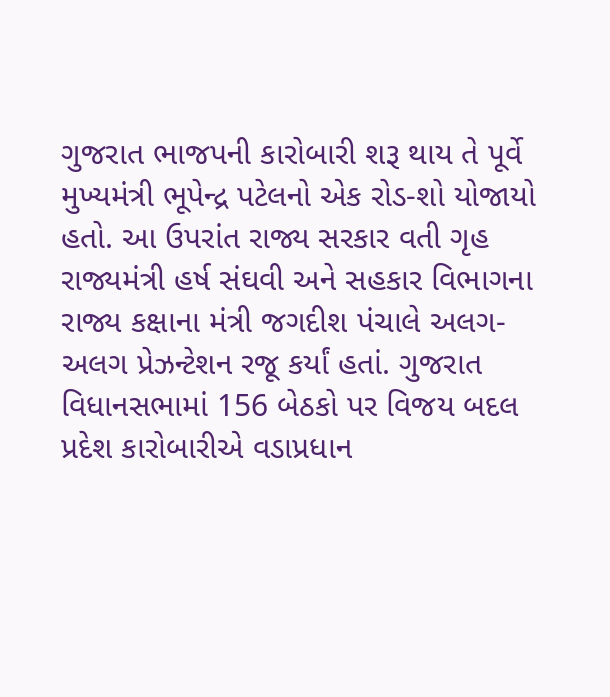ગુજરાત ભાજપની કારોબારી શરૂ થાય તે પૂર્વે મુખ્યમંત્રી ભૂપેન્દ્ર પટેલનો એક રોડ-શો યોજાયો હતો. આ ઉપરાંત રાજ્ય સરકાર વતી ગૃહ રાજ્યમંત્રી હર્ષ સંઘવી અને સહકાર વિભાગના રાજ્ય કક્ષાના મંત્રી જગદીશ પંચાલે અલગ-અલગ પ્રેઝન્ટેશન રજૂ કર્યાં હતાં. ગુજરાત વિધાનસભામાં 156 બેઠકો પર વિજય બદલ પ્રદેશ કારોબારીએ વડાપ્રધાન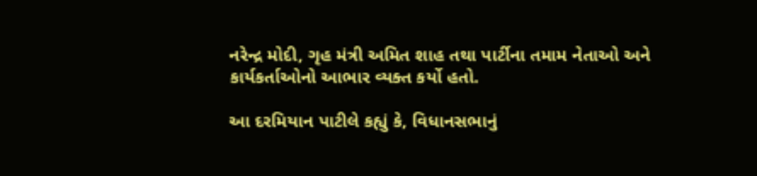નરેન્દ્ર મોદી, ગૃહ મંત્રી અમિત શાહ તથા પાર્ટીના તમામ નેતાઓ અને કાર્યકર્તાઓનો આભાર વ્યક્ત કર્યો હતો.

આ દરમિયાન પાટીલે કહ્યું કે, વિધાનસભાનું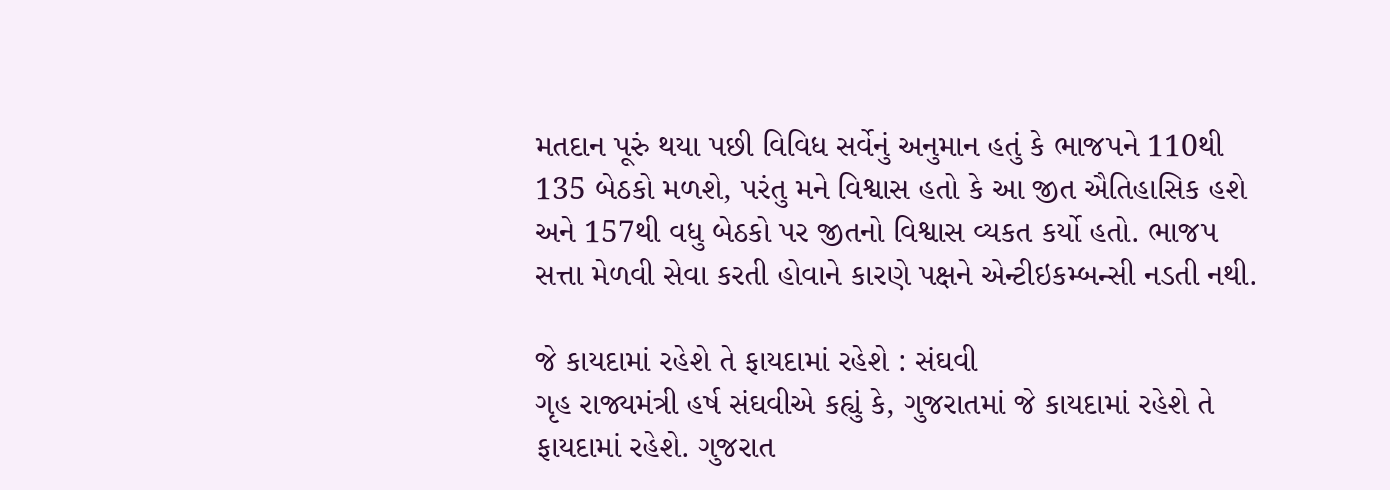મતદાન પૂરું થયા પછી વિવિધ સર્વેનું અનુમાન હતું કે ભાજપને 110થી 135 બેઠકો મળશે, પરંતુ મને વિશ્વાસ હતો કે આ જીત ઐતિહાસિક હશે અને 157થી વધુ બેઠકો પર જીતનો વિશ્વાસ વ્યકત કર્યો હતો. ભાજપ સત્તા મેળવી સેવા કરતી હોવાને કારણે પક્ષને એન્ટીઇકમ્બન્સી નડતી નથી.

જે કાયદામાં રહેશે તે ફાયદામાં રહેશે : સંઘવી
ગૃહ રાજ્યમંત્રી હર્ષ સંઘવીએ કહ્યું કે, ગુજરાતમાં જે કાયદામાં રહેશે તે ફાયદામાં રહેશે. ગુજરાત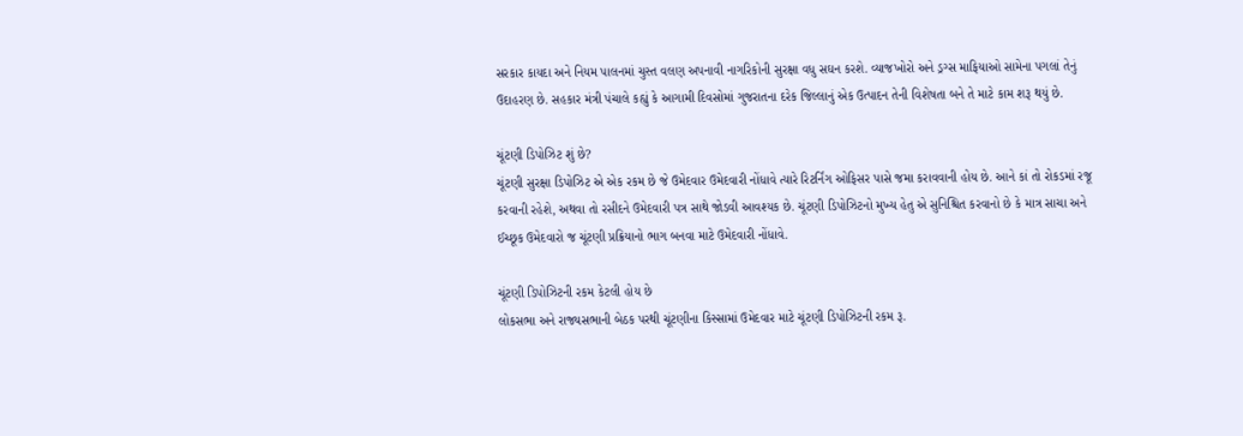સરકાર કાયદા અને નિયમ પાલનમાં ચુસ્ત વલણ અપનાવી નાગરિકોની સુરક્ષા વધુ સઘન કરશે. વ્યાજખોરો અને ડ્રગ્સ માફિયાઓ સામેના પગલાં તેનું ઉદાહરણ છે. સહકાર મંત્રી પંચાલે કહ્યું કે આગામી દિવસોમાં ગુજરાતના દરેક જિલ્લાનું એક ઉત્પાદન તેની વિશેષતા બને તે માટે કામ શરૂ થયું છે.

ચૂંટણી ડિપોઝિટ શું છે?
ચૂંટણી સુરક્ષા ડિપોઝિટ એ એક રકમ છે જે ઉમેદવાર ઉમેદવારી નોંધાવે ત્યારે રિટર્નિંગ ઓફિસર પાસે જમા કરાવવાની હોય છે. આને કાં તો રોકડમાં રજૂ કરવાની રહેશે, અથવા તો રસીદને ઉમેદવારી પત્ર સાથે જોડવી આવશ્યક છે. ચૂંટણી ડિપોઝિટનો મુખ્ય હેતુ એ સુનિશ્ચિત કરવાનો છે કે માત્ર સાચા અને ઈચ્છૂક ઉમેદવારો જ ચૂંટણી પ્રક્રિયાનો ભાગ બનવા માટે ઉમેદવારી નોંધાવે.

ચૂંટણી ડિપોઝિટની રકમ કેટલી હોય છે
લોકસભા અને રાજ્યસભાની બેઠક પરથી ચૂંટણીના કિસ્સામાં ઉમેદવાર માટે ચૂંટણી ડિપોઝિટની રકમ રૂ.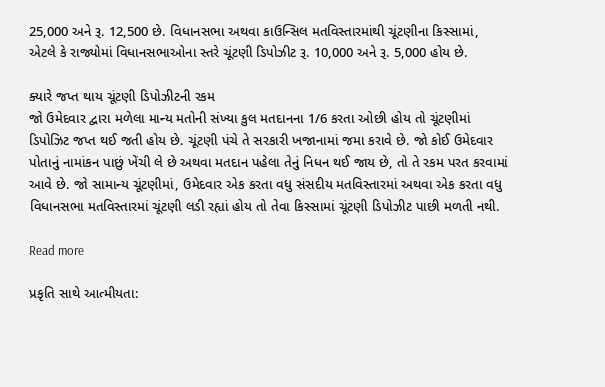25,000 અને રૂ. 12,500 છે. વિધાનસભા અથવા કાઉન્સિલ મતવિસ્તારમાંથી ચૂંટણીના કિસ્સામાં, એટલે કે રાજ્યોમાં વિધાનસભાઓના સ્તરે ચૂંટણી ડિપોઝીટ રૂ. 10,000 અને રૂ. 5,000 હોય છે.

ક્યારે જપ્ત થાય ચૂંટણી ડિપોઝીટની રકમ
જો ઉમેદવાર દ્વારા મળેલા માન્ય મતોની સંખ્યા કુલ મતદાનના 1/6 કરતા ઓછી હોય તો ચૂંટણીમાં ડિપોઝિટ જપ્ત થઈ જતી હોય છે. ચૂંટણી પંચે તે સરકારી ખજાનામાં જમા કરાવે છે. જો કોઈ ઉમેદવાર પોતાનું નામાંકન પાછું ખેંચી લે છે અથવા મતદાન પહેલા તેનું નિધન થઈ જાય છે, તો તે રકમ પરત કરવામાં આવે છે. જો સામાન્ય ચૂંટણીમાં, ઉમેદવાર એક કરતા વધુ સંસદીય મતવિસ્તારમાં અથવા એક કરતા વધુ વિધાનસભા મતવિસ્તારમાં ચૂંટણી લડી રહ્યાં હોય તો તેવા કિસ્સામાં ચૂંટણી ડિપોઝીટ પાછી મળતી નથી.

Read more

પ્રકૃતિ સાથે આત્મીયતા: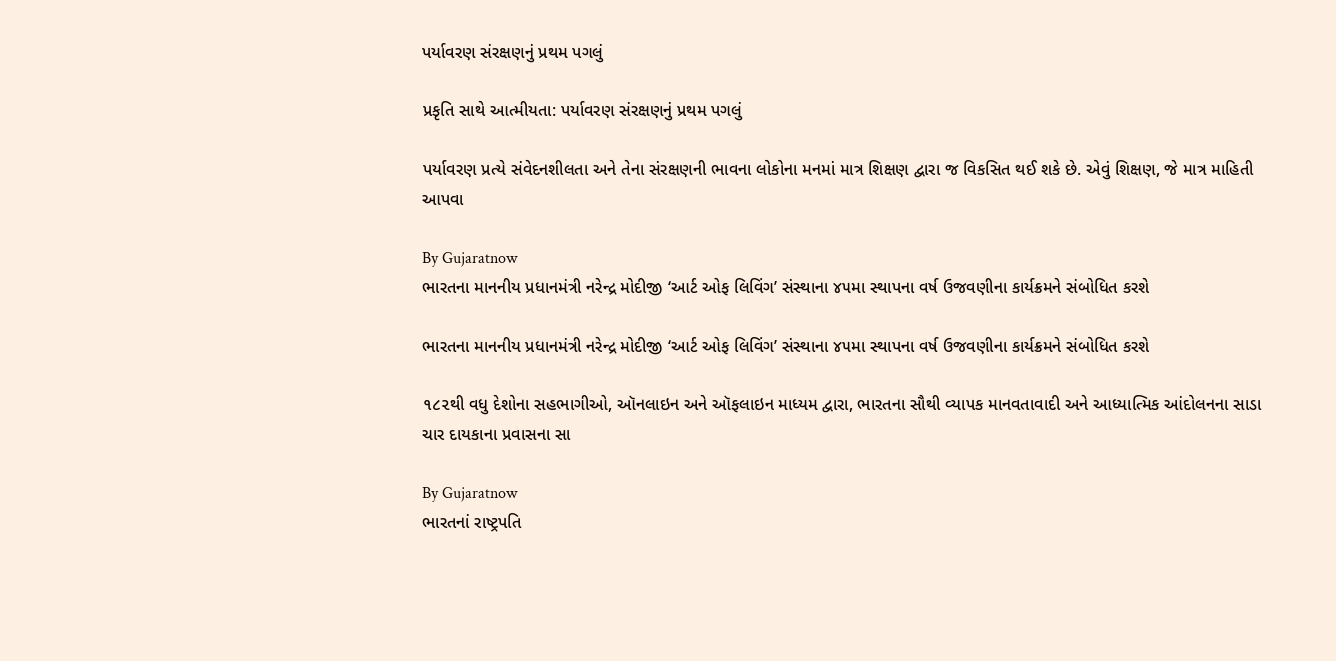પર્યાવરણ સંરક્ષણનું પ્રથમ પગલું

પ્રકૃતિ સાથે આત્મીયતા: પર્યાવરણ સંરક્ષણનું પ્રથમ પગલું

પર્યાવરણ પ્રત્યે સંવેદનશીલતા અને તેના સંરક્ષણની ભાવના લોકોના મનમાં માત્ર શિક્ષણ દ્વારા જ વિકસિત થઈ શકે છે. એવું શિક્ષણ, જે માત્ર માહિતી આપવા

By Gujaratnow
ભારતના માનનીય પ્રધાનમંત્રી નરેન્દ્ર મોદીજી ‘આર્ટ ઓફ લિવિંગ’ સંસ્થાના ૪૫મા સ્થાપના વર્ષ ઉજવણીના કાર્યક્રમને સંબોધિત કરશે

ભારતના માનનીય પ્રધાનમંત્રી નરેન્દ્ર મોદીજી ‘આર્ટ ઓફ લિવિંગ’ સંસ્થાના ૪૫મા સ્થાપના વર્ષ ઉજવણીના કાર્યક્રમને સંબોધિત કરશે

૧૮૨થી વધુ દેશોના સહભાગીઓ, ઑનલાઇન અને ઑફલાઇન માધ્યમ દ્વારા, ભારતના સૌથી વ્યાપક માનવતાવાદી અને આધ્યાત્મિક આંદોલનના સાડા ચાર દાયકાના પ્રવાસના સા

By Gujaratnow
ભારતનાં રાષ્ટ્રપતિ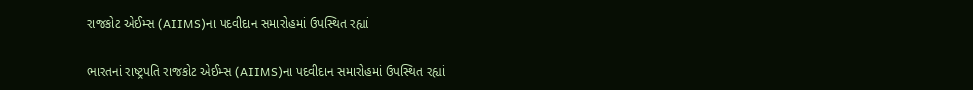રાજકોટ એઈમ્સ (AIIMS)ના પદવીદાન સમારોહમાં ઉપસ્થિત રહ્યાં

ભારતનાં રાષ્ટ્રપતિ રાજકોટ એઈમ્સ (AIIMS)ના પદવીદાન સમારોહમાં ઉપસ્થિત રહ્યાં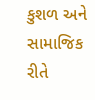કુશળ અને સામાજિક રીતે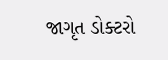જાગૃત ડોક્ટરો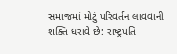સમાજમાં મોટું પરિવર્તન લાવવાની શક્તિ ધરાવે છે: રાષ્ટ્રપતિ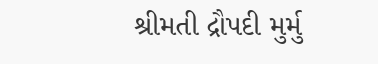શ્રીમતી દ્રૌપદી મુર્મુ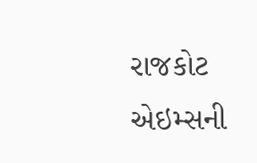રાજકોટ એઇમ્સની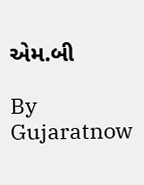એમ.બી

By Gujaratnow